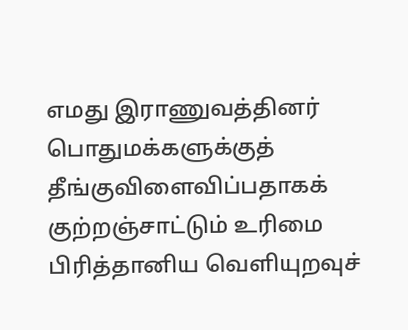எமது இராணுவத்தினர் பொதுமக்களுக்குத் தீங்குவிளைவிப்பதாகக் குற்றஞ்சாட்டும் உரிமை பிரித்தானிய வெளியுறவுச்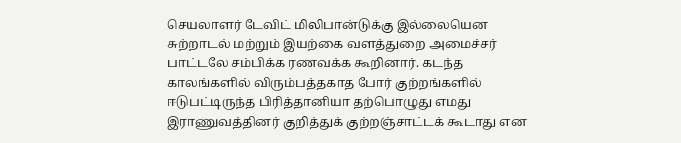செயலாளர் டேவிட் மிலிபான்டுக்கு இல்லையென சுற்றாடல் மற்றும் இயற்கை வளத்துறை அமைச்சர் பாட்டலே சம்பிக்க ரணவக்க கூறினார். கடந்த காலங்களில் விரும்பத்தகாத போர் குற்றங்களில் ஈடுபட்டிருந்த பிரித்தானியா தற்பொழுது எமது இராணுவத்தினர் குறித்துக் குற்றஞ்சாட்டக் கூடாது என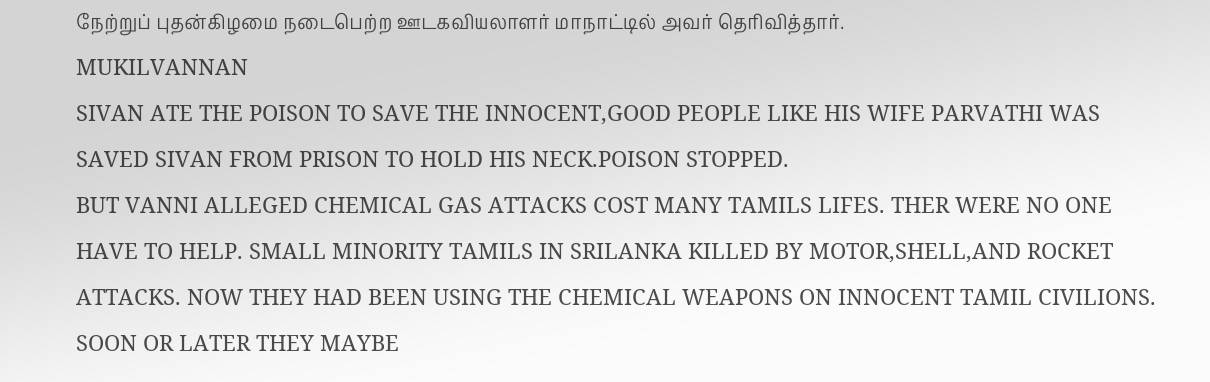நேற்றுப் புதன்கிழமை நடைபெற்ற ஊடகவியலாளர் மாநாட்டில் அவர் தெரிவித்தார்.
MUKILVANNAN
SIVAN ATE THE POISON TO SAVE THE INNOCENT,GOOD PEOPLE LIKE HIS WIFE PARVATHI WAS SAVED SIVAN FROM PRISON TO HOLD HIS NECK.POISON STOPPED.
BUT VANNI ALLEGED CHEMICAL GAS ATTACKS COST MANY TAMILS LIFES. THER WERE NO ONE HAVE TO HELP. SMALL MINORITY TAMILS IN SRILANKA KILLED BY MOTOR,SHELL,AND ROCKET ATTACKS. NOW THEY HAD BEEN USING THE CHEMICAL WEAPONS ON INNOCENT TAMIL CIVILIONS. SOON OR LATER THEY MAYBE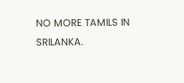NO MORE TAMILS IN SRILANKA.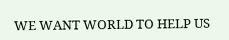WE WANT WORLD TO HELP US